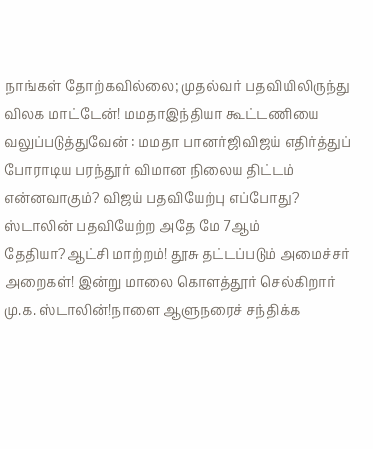நாங்கள் தோற்கவில்லை; முதல்வர் பதவியிலிருந்து விலக மாட்டேன்! மமதாஇந்தியா கூட்டணியை வலுப்படுத்துவேன் : மமதா பானர்ஜிவிஜய் எதிர்த்துப் போராடிய பரந்தூர் விமான நிலைய திட்டம் என்னவாகும்? விஜய் பதவியேற்பு எப்போது? ஸ்டாலின் பதவியேற்ற அதே மே 7ஆம் தேதியா?ஆட்சி மாற்றம்! தூசு தட்டப்படும் அமைச்சர் அறைகள்! இன்று மாலை கொளத்தூர் செல்கிறார் மு.க. ஸ்டாலின்!நாளை ஆளுநரைச் சந்திக்க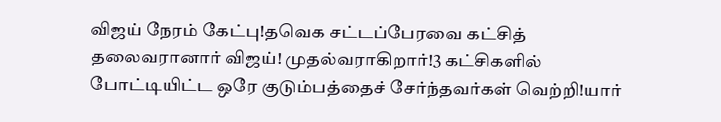விஜய் நேரம் கேட்பு!தவெக சட்டப்பேரவை கட்சித் தலைவரானார் விஜய்! முதல்வராகிறார்!3 கட்சிகளில் போட்டியிட்ட ஒரே குடும்பத்தைச் சேர்ந்தவர்கள் வெற்றி!யார்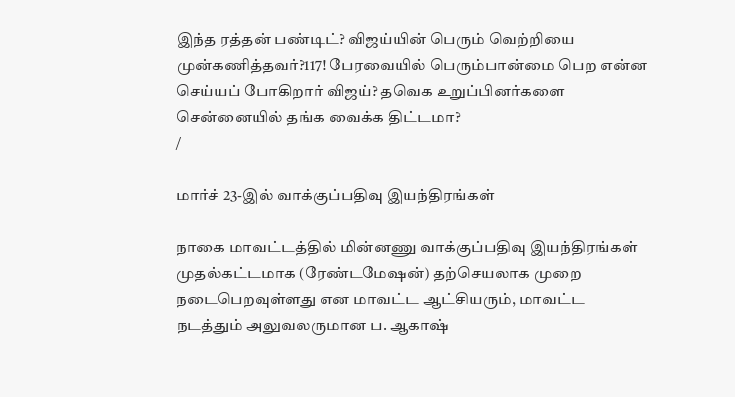இந்த ரத்தன் பண்டிட்? விஜய்யின் பெரும் வெற்றியை முன்கணித்தவர்?117! பேரவையில் பெரும்பான்மை பெற என்ன செய்யப் போகிறார் விஜய்? தவெக உறுப்பினர்களை சென்னையில் தங்க வைக்க திட்டமா?
/

மார்ச் 23-இல் வாக்குப்பதிவு இயந்திரங்கள்

நாகை மாவட்டத்தில் மின்னணு வாக்குப்பதிவு இயந்திரங்கள் முதல்கட்டமாக (ரேண்டமேஷன்) தற்செயலாக முறை நடைபெறவுள்ளது என மாவட்ட ஆட்சியரும், மாவட்ட நடத்தும் அலுவலருமான ப. ஆகாஷ்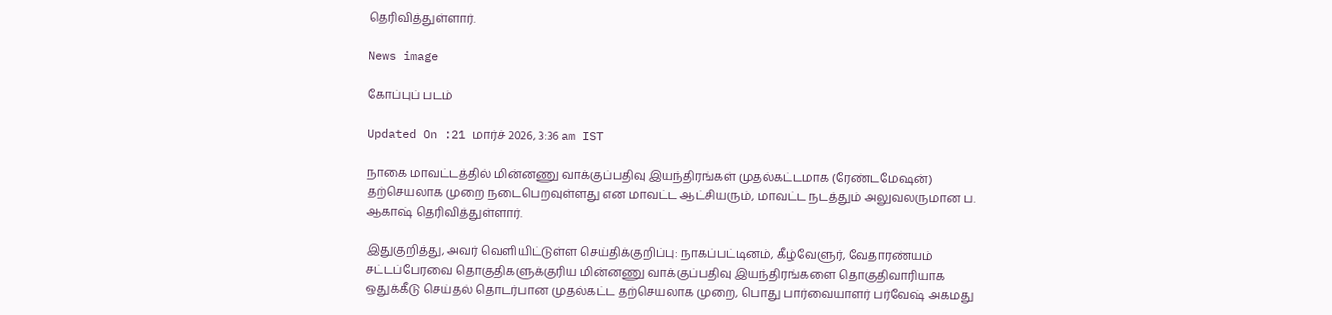தெரிவித்துள்ளார்.

News image

கோப்புப் படம்

Updated On :21 மார்ச் 2026, 3:36 am IST

நாகை மாவட்டத்தில் மின்னணு வாக்குப்பதிவு இயந்திரங்கள் முதல்கட்டமாக (ரேண்டமேஷன்) தற்செயலாக முறை நடைபெறவுள்ளது என மாவட்ட ஆட்சியரும், மாவட்ட நடத்தும் அலுவலருமான ப. ஆகாஷ் தெரிவித்துள்ளார்.

இதுகுறித்து, அவர் வெளியிட்டுள்ள செய்திக்குறிப்பு: நாகப்பட்டினம், கீழ்வேளுர், வேதாரண்யம் சட்டப்பேரவை தொகுதிகளுக்குரிய மின்னணு வாக்குப்பதிவு இயந்திரங்களை தொகுதிவாரியாக ஒதுக்கீடு செய்தல் தொடர்பான முதல்கட்ட தற்செயலாக முறை, பொது பார்வையாளர் பர்வேஷ் அகமது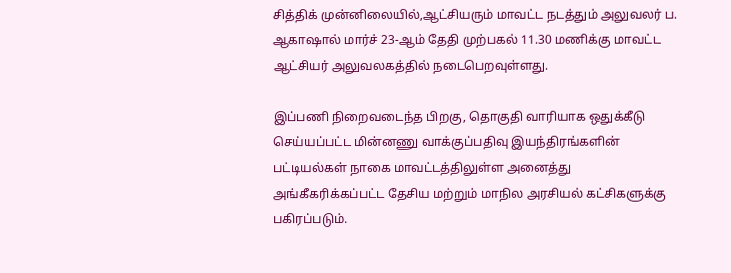சித்திக் முன்னிலையில்,ஆட்சியரும் மாவட்ட நடத்தும் அலுவலர் ப. ஆகாஷால் மார்ச் 23-ஆம் தேதி முற்பகல் 11.30 மணிக்கு மாவட்ட ஆட்சியர் அலுவலகத்தில் நடைபெறவுள்ளது.

இப்பணி நிறைவடைந்த பிறகு, தொகுதி வாரியாக ஒதுக்கீடு செய்யப்பட்ட மின்னணு வாக்குப்பதிவு இயந்திரங்களின் பட்டியல்கள் நாகை மாவட்டத்திலுள்ள அனைத்து அங்கீகரிக்கப்பட்ட தேசிய மற்றும் மாநில அரசியல் கட்சிகளுக்கு பகிரப்படும்.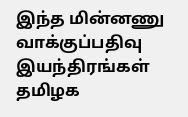இந்த மின்னணு வாக்குப்பதிவு இயந்திரங்கள் தமிழக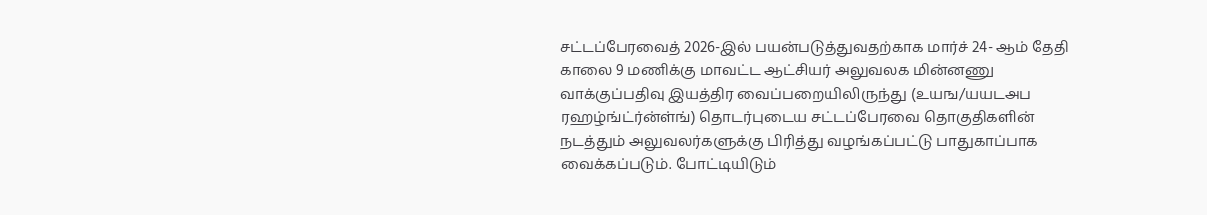சட்டப்பேரவைத் 2026-இல் பயன்படுத்துவதற்காக மார்ச் 24- ஆம் தேதி காலை 9 மணிக்கு மாவட்ட ஆட்சியர் அலுவலக மின்னணு வாக்குப்பதிவு இயத்திர வைப்பறையிலிருந்து (உயங/யயடஅப ரஹழ்ங்ட்ர்ன்ள்ங்) தொடர்புடைய சட்டப்பேரவை தொகுதிகளின் நடத்தும் அலுவலர்களுக்கு பிரித்து வழங்கப்பட்டு பாதுகாப்பாக வைக்கப்படும். போட்டியிடும்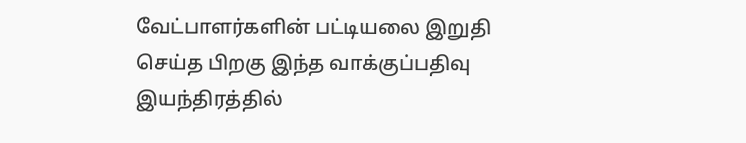வேட்பாளர்களின் பட்டியலை இறுதி செய்த பிறகு இந்த வாக்குப்பதிவு இயந்திரத்தில்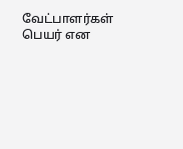வேட்பாளர்கள் பெயர் என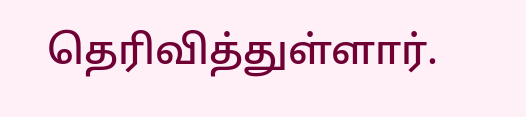தெரிவித்துள்ளார்.